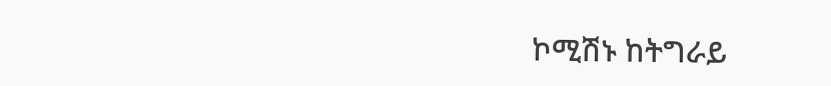ኮሚሽኑ ከትግራይ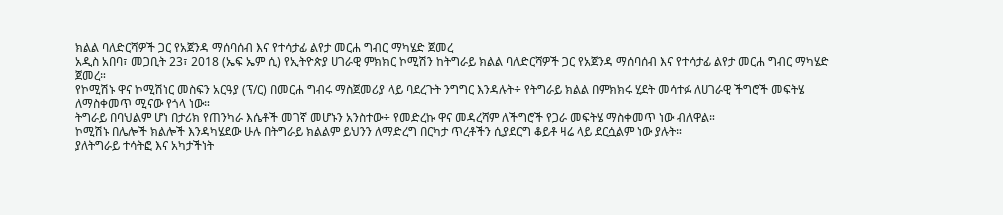ክልል ባለድርሻዎች ጋር የአጀንዳ ማሰባሰብ እና የተሳታፊ ልየታ መርሐ ግብር ማካሄድ ጀመረ
አዲስ አበባ፣ መጋቢት 23፣ 2018 (ኤፍ ኤም ሲ) የኢትዮጵያ ሀገራዊ ምክክር ኮሚሽን ከትግራይ ክልል ባለድርሻዎች ጋር የአጀንዳ ማሰባሰብ እና የተሳታፊ ልየታ መርሐ ግብር ማካሄድ ጀመረ።
የኮሚሽኑ ዋና ኮሚሽነር መስፍን አርዓያ (ፕ/ር) በመርሐ ግብሩ ማስጀመሪያ ላይ ባደረጉት ንግግር እንዳሉት÷ የትግራይ ክልል በምክክሩ ሂደት መሳተፉ ለሀገራዊ ችግሮች መፍትሄ ለማስቀመጥ ሚናው የጎላ ነው።
ትግራይ በባህልም ሆነ በታሪክ የጠንካራ እሴቶች መገኛ መሆኑን አንስተው÷ የመድረኩ ዋና መዳረሻም ለችግሮች የጋራ መፍትሄ ማስቀመጥ ነው ብለዋል።
ኮሚሽኑ በሌሎች ክልሎች እንዳካሄደው ሁሉ በትግራይ ክልልም ይህንን ለማድረግ በርካታ ጥረቶችን ሲያደርግ ቆይቶ ዛሬ ላይ ደርሷልም ነው ያሉት።
ያለትግራይ ተሳትፎ እና አካታችነት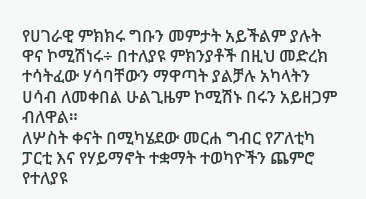የሀገራዊ ምክክሩ ግቡን መምታት አይችልም ያሉት ዋና ኮሚሽነሩ÷ በተለያዩ ምክንያቶች በዚህ መድረክ ተሳትፈው ሃሳባቸውን ማዋጣት ያልቻሉ አካላትን ሀሳብ ለመቀበል ሁልጊዜም ኮሚሽኑ በሩን አይዘጋም ብለዋል።
ለሦስት ቀናት በሚካሄደው መርሐ ግብር የፖለቲካ ፓርቲ እና የሃይማኖት ተቋማት ተወካዮችን ጨምሮ የተለያዩ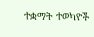ተቋማት ተወካዮች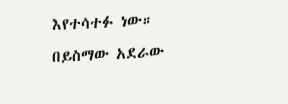እየተሳተፉ ነው።
በይስማው አደራው